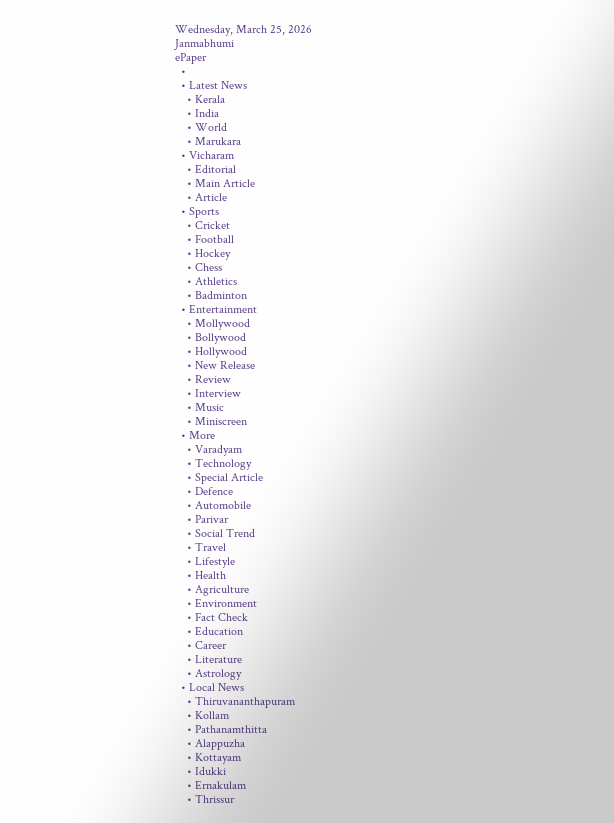Wednesday, March 25, 2026
Janmabhumi
ePaper
  •
  • Latest News
    • Kerala
    • India
    • World
    • Marukara
  • Vicharam
    • Editorial
    • Main Article
    • Article
  • Sports
    • Cricket
    • Football
    • Hockey
    • Chess
    • Athletics
    • Badminton
  • Entertainment
    • Mollywood
    • Bollywood
    • Hollywood
    • New Release
    • Review
    • Interview
    • Music
    • Miniscreen
  • More
    • Varadyam
    • Technology
    • Special Article
    • Defence
    • Automobile
    • Parivar
    • Social Trend
    • Travel
    • Lifestyle
    • Health
    • Agriculture
    • Environment
    • Fact Check
    • Education
    • Career
    • Literature
    • Astrology
  • Local News
    • Thiruvananthapuram
    • Kollam
    • Pathanamthitta
    • Alappuzha
    • Kottayam
    • Idukki
    • Ernakulam
    • Thrissur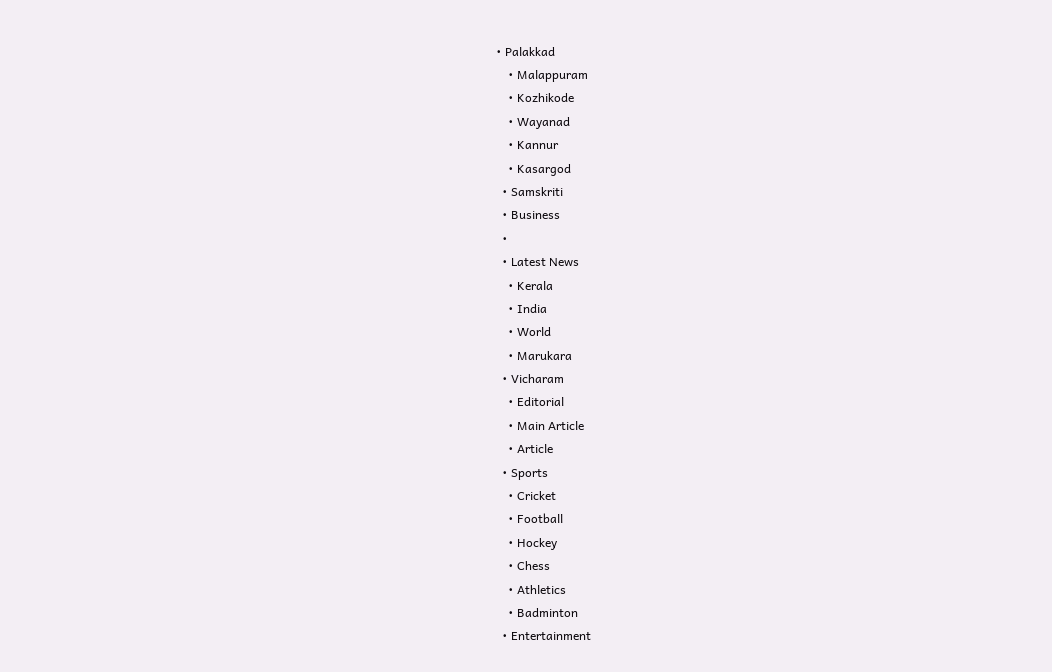• Palakkad
    • Malappuram
    • Kozhikode
    • Wayanad
    • Kannur
    • Kasargod
  • Samskriti
  • Business
  •
  • Latest News
    • Kerala
    • India
    • World
    • Marukara
  • Vicharam
    • Editorial
    • Main Article
    • Article
  • Sports
    • Cricket
    • Football
    • Hockey
    • Chess
    • Athletics
    • Badminton
  • Entertainment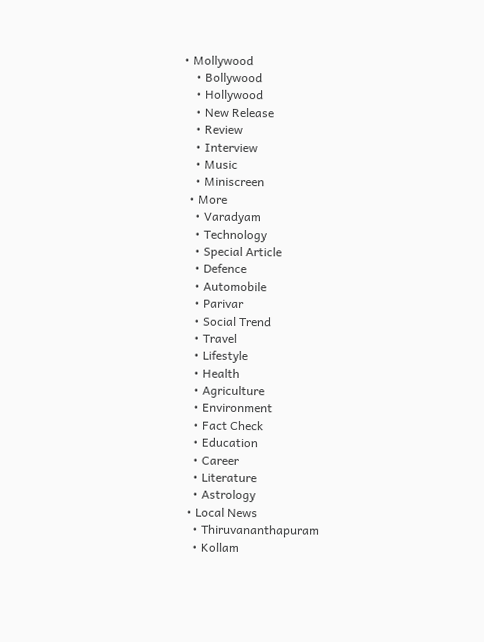• Mollywood
    • Bollywood
    • Hollywood
    • New Release
    • Review
    • Interview
    • Music
    • Miniscreen
  • More
    • Varadyam
    • Technology
    • Special Article
    • Defence
    • Automobile
    • Parivar
    • Social Trend
    • Travel
    • Lifestyle
    • Health
    • Agriculture
    • Environment
    • Fact Check
    • Education
    • Career
    • Literature
    • Astrology
  • Local News
    • Thiruvananthapuram
    • Kollam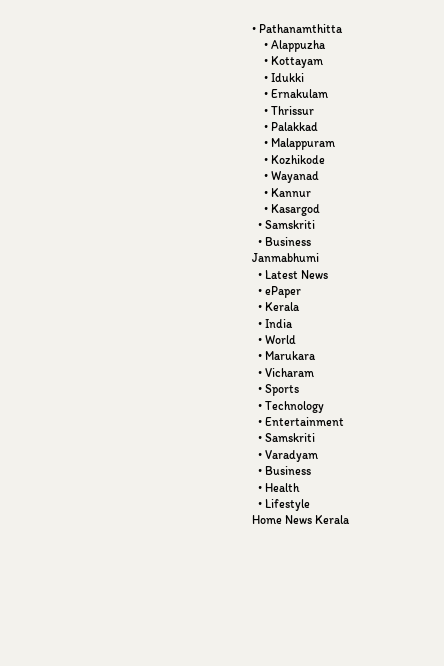• Pathanamthitta
    • Alappuzha
    • Kottayam
    • Idukki
    • Ernakulam
    • Thrissur
    • Palakkad
    • Malappuram
    • Kozhikode
    • Wayanad
    • Kannur
    • Kasargod
  • Samskriti
  • Business
Janmabhumi
  • Latest News
  • ePaper
  • Kerala
  • India
  • World
  • Marukara
  • Vicharam
  • Sports
  • Technology
  • Entertainment
  • Samskriti
  • Varadyam
  • Business
  • Health
  • Lifestyle
Home News Kerala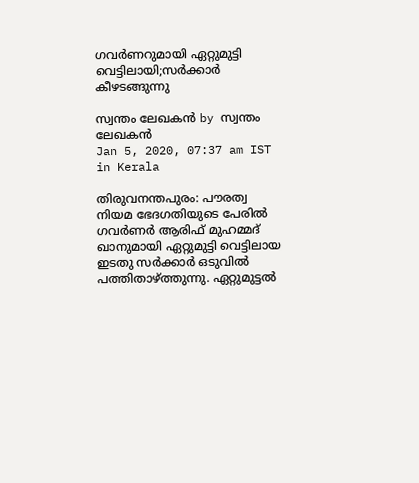ഗവര്‍ണറുമായി ഏറ്റുമുട്ടി വെട്ടിലായി;സര്‍ക്കാര്‍ കീഴടങ്ങുന്നു

സ്വന്തം ലേഖകന്‍ by സ്വന്തം ലേഖകന്‍
Jan 5, 2020, 07:37 am IST
in Kerala

തിരുവനന്തപുരം: പൗരത്വ നിയമ ഭേദഗതിയുടെ പേരില്‍ ഗവര്‍ണര്‍ ആരിഫ് മുഹമ്മദ് ഖാനുമായി ഏറ്റുമുട്ടി വെട്ടിലായ ഇടതു സര്‍ക്കാര്‍ ഒടുവില്‍ പത്തിതാഴ്‌ത്തുന്നു. ഏറ്റുമുട്ടല്‍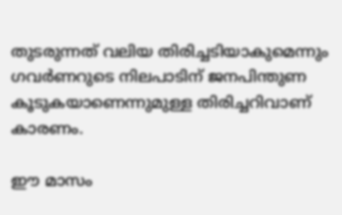തുടരുന്നത് വലിയ തിരിച്ചടിയാകുമെന്നും ഗവര്‍ണറുടെ നിലപാടിന് ജനപിന്തുണ കൂടുകയാണെന്നുമുള്ള തിരിച്ചറിവാണ് കാരണം.

ഈ മാസം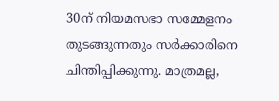30ന് നിയമസഭാ സമ്മേളനം തുടങ്ങുന്നതും സര്‍ക്കാരിനെ ചിന്തിപ്പിക്കുന്നു. മാത്രമല്ല,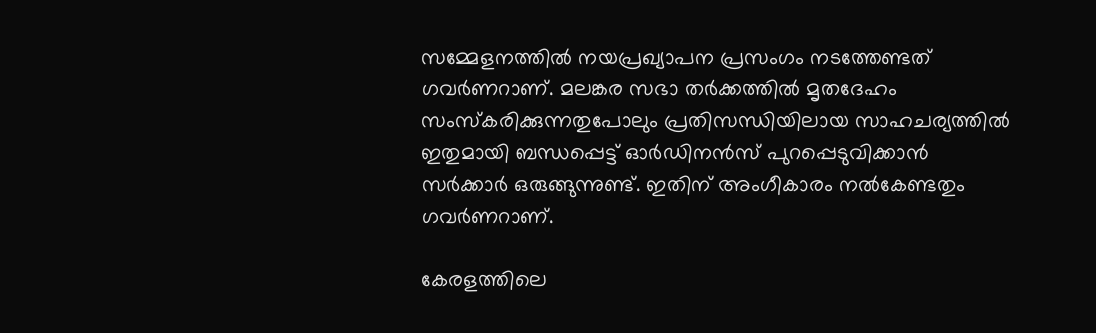സമ്മേളനത്തില്‍ നയപ്രഖ്യാപന പ്രസംഗം നടത്തേണ്ടത് ഗവര്‍ണറാണ്. മലങ്കര സഭാ തര്‍ക്കത്തില്‍ മൃതദേഹം സംസ്‌കരിക്കുന്നതുപോലും പ്രതിസന്ധിയിലായ സാഹചര്യത്തില്‍ ഇതുമായി ബന്ധപ്പെട്ട് ഓര്‍ഡിനന്‍സ് പുറപ്പെടുവിക്കാന്‍ സര്‍ക്കാര്‍ ഒരുങ്ങുന്നുണ്ട്. ഇതിന് അംഗീകാരം നല്‍കേണ്ടതും ഗവര്‍ണറാണ്.

കേരളത്തിലെ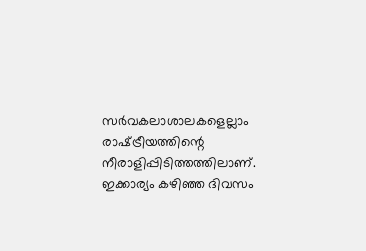സര്‍വകലാശാലകളെല്ലാം രാഷ്‌ട്രീയത്തിന്റെ നീരാളിപ്പിടിത്തത്തിലാണ്. ഇക്കാര്യം കഴിഞ്ഞ ദിവസം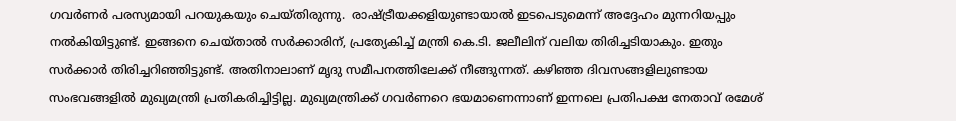ഗവര്‍ണര്‍ പരസ്യമായി പറയുകയും ചെയ്തിരുന്നു.  രാഷ്‌ട്രീയക്കളിയുണ്ടായാല്‍ ഇടപെടുമെന്ന് അദ്ദേഹം മുന്നറിയപ്പും നല്‍കിയിട്ടുണ്ട്. ഇങ്ങനെ ചെയ്താല്‍ സര്‍ക്കാരിന്, പ്രത്യേകിച്ച് മന്ത്രി കെ.ടി. ജലീലിന് വലിയ തിരിച്ചടിയാകും. ഇതും സര്‍ക്കാര്‍ തിരിച്ചറിഞ്ഞിട്ടുണ്ട്. അതിനാലാണ് മൃദു സമീപനത്തിലേക്ക് നീങ്ങുന്നത്. കഴിഞ്ഞ ദിവസങ്ങളിലുണ്ടായ സംഭവങ്ങളില്‍ മുഖ്യമന്ത്രി പ്രതികരിച്ചിട്ടില്ല. മുഖ്യമന്ത്രിക്ക് ഗവര്‍ണറെ ഭയമാണെന്നാണ് ഇന്നലെ പ്രതിപക്ഷ നേതാവ് രമേശ്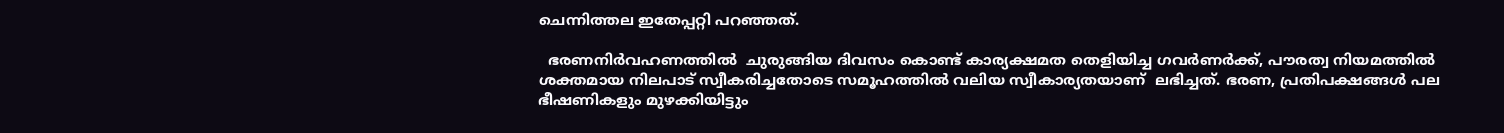ചെന്നിത്തല ഇതേപ്പറ്റി പറഞ്ഞത്.

  ഭരണനിര്‍വഹണത്തില്‍  ചുരുങ്ങിയ ദിവസം കൊണ്ട് കാര്യക്ഷമത തെളിയിച്ച ഗവര്‍ണര്‍ക്ക്, പൗരത്വ നിയമത്തില്‍ ശക്തമായ നിലപാട് സ്വീകരിച്ചതോടെ സമൂഹത്തില്‍ വലിയ സ്വീകാര്യതയാണ്  ലഭിച്ചത്. ഭരണ, പ്രതിപക്ഷങ്ങള്‍ പല ഭീഷണികളും മുഴക്കിയിട്ടും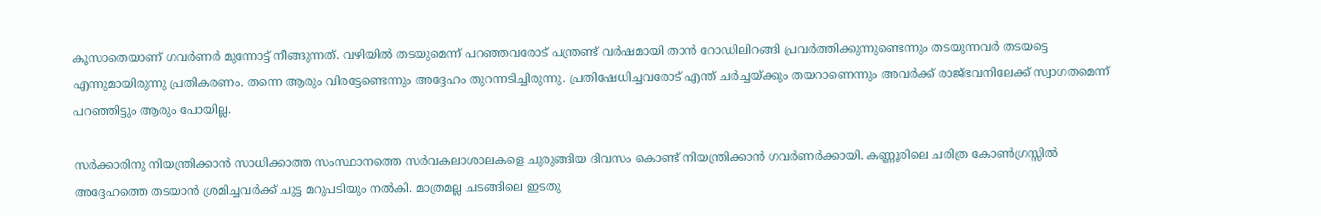കൂസാതെയാണ് ഗവര്‍ണര്‍ മുന്നോട്ട് നീങ്ങുന്നത്. വഴിയില്‍ തടയുമെന്ന് പറഞ്ഞവരോട് പന്ത്രണ്ട് വര്‍ഷമായി താന്‍ റോഡിലിറങ്ങി പ്രവര്‍ത്തിക്കുന്നുണ്ടെന്നും തടയുന്നവര്‍ തടയട്ടെ എന്നുമായിരുന്നു പ്രതികരണം. തന്നെ ആരും വിരട്ടേണ്ടെന്നും അദ്ദേഹം തുറന്നടിച്ചിരുന്നു. പ്രതിഷേധിച്ചവരോട് എന്ത് ചര്‍ച്ചയ്‌ക്കും തയറാണെന്നും അവര്‍ക്ക് രാജ്ഭവനിലേക്ക് സ്വാഗതമെന്ന് പറഞ്ഞിട്ടും ആരും പോയില്ല.

സര്‍ക്കാരിനു നിയന്ത്രിക്കാന്‍ സാധിക്കാത്ത സംസ്ഥാനത്തെ സര്‍വകലാശാലകളെ ചുരുങ്ങിയ ദിവസം കൊണ്ട് നിയന്ത്രിക്കാന്‍ ഗവര്‍ണര്‍ക്കായി. കണ്ണൂരിലെ ചരിത്ര കോണ്‍ഗ്രസ്സില്‍ അദ്ദേഹത്തെ തടയാന്‍ ശ്രമിച്ചവര്‍ക്ക് ചുട്ട മറുപടിയും നല്‍കി. മാത്രമല്ല ചടങ്ങിലെ ഇടതു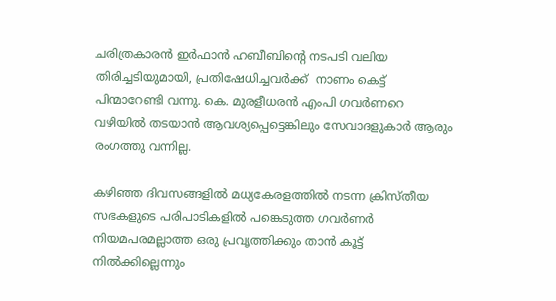ചരിത്രകാരന്‍ ഇര്‍ഫാന്‍ ഹബീബിന്റെ നടപടി വലിയ തിരിച്ചടിയുമായി, പ്രതിഷേധിച്ചവര്‍ക്ക്  നാണം കെട്ട് പിന്മാറേണ്ടി വന്നു. കെ. മുരളീധരന്‍ എംപി ഗവര്‍ണറെ വഴിയില്‍ തടയാന്‍ ആവശ്യപ്പെട്ടെങ്കിലും സേവാദളുകാര്‍ ആരും രംഗത്തു വന്നില്ല.

കഴിഞ്ഞ ദിവസങ്ങളില്‍ മധ്യകേരളത്തില്‍ നടന്ന ക്രിസ്തീയ സഭകളുടെ പരിപാടികളില്‍ പങ്കെടുത്ത ഗവര്‍ണര്‍ നിയമപരമല്ലാത്ത ഒരു പ്രവൃത്തിക്കും താന്‍ കൂട്ട് നില്‍ക്കില്ലെന്നും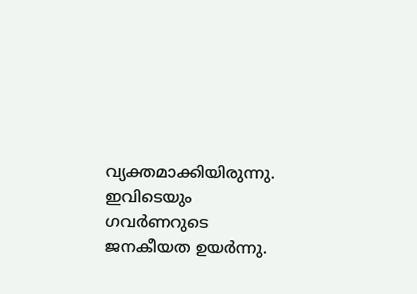വ്യക്തമാക്കിയിരുന്നു. ഇവിടെയും ഗവര്‍ണറുടെ ജനകീയത ഉയര്‍ന്നു.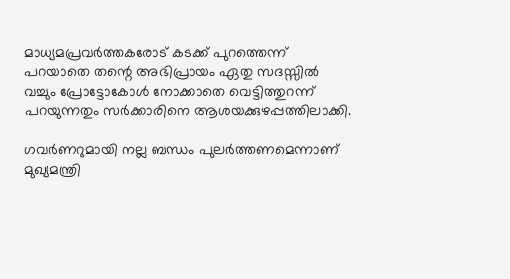മാധ്യമപ്രവര്‍ത്തകരോട് കടക്ക് പുറത്തെന്ന് പറയാതെ തന്റെ അഭിപ്രായം ഏതു സദസ്സില്‍ വച്ചും പ്രോട്ടോകോള്‍ നോക്കാതെ വെട്ടിത്തുറന്ന് പറയുന്നതും സര്‍ക്കാരിനെ ആശയക്കുഴപ്പത്തിലാക്കി.

ഗവര്‍ണറുമായി നല്ല ബന്ധം പുലര്‍ത്തണമെന്നാണ്  മുഖ്യമന്ത്രി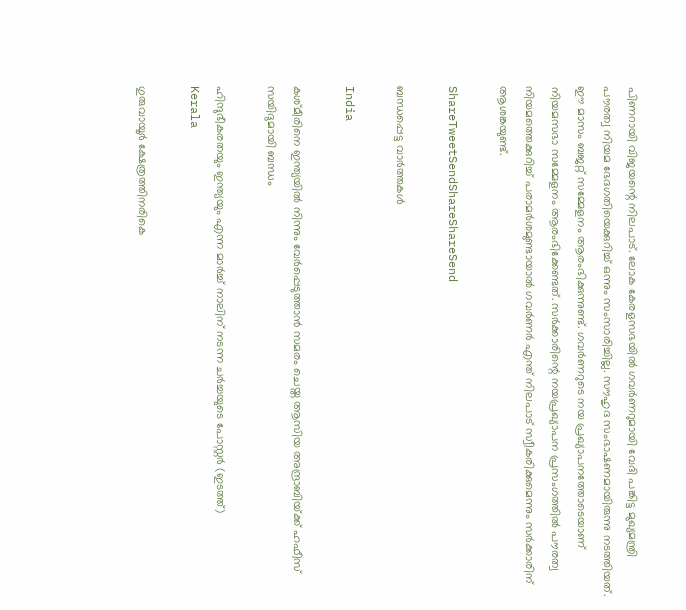പിണറായി വിജയന്റെ നിലപാട്. ലോക കേരളസഭയില്‍ ഗവര്‍ണറുമായി വേദി പങ്കിട്ട മുഖ്യമന്ത്രി പൗരത്വ നിയമ ഭേദഗതിയെക്കുറിച്ച് ഒന്നും സംസാരിച്ചില്ല. സൗഹൃദ സംഭാഷണമായിരുന്നു നടത്തിയത്. ഈ മാസം ബജറ്റ് സമ്മേളനം ആരംഭിക്കുന്നുണ്ട്. ഗവര്‍ണറുടെ നയ പ്രഖ്യാപനത്തോടെയാണ് നിയമസഭാ സമ്മേളനം ആരംഭിക്കേണ്ടത്. സര്‍ക്കാരിന്റെ നയപ്രഖ്യാപന പ്രസംഗത്തില്‍ പൗരത്വ നിയമത്തെക്കുറിച്ച് പരാമര്‍ശമുണ്ടായാല്‍ ഗവര്‍ണര്‍ എന്ത് നിലപാട് സ്വീകരിക്കുമെന്നും സര്‍ക്കാരിന് ആശങ്കയുണ്ട്.

ShareTweetSendShareShareSend

ബന്ധപ്പെട്ട വാര്‍ത്തകള്‍

India

കശ്മീരിനെ ഇന്ത്യയില്‍ നിന്നും വേര്‍പ്പെടുത്താന്‍ സമരം ചെയ്ത ആസിയ അന്ദ്രാബിയ്‌ക്ക് ഹഫീസ് സയിദുമായി ബന്ധം

ഹിന്ദുഭീകരതയും ഇന്ത്യയും എന്ന മാര്‍ച്ച് നാലിന് നടന്ന ചര്‍ച്ചയുടെ പോസ്റ്റര്‍ (ഇടത്ത്)
Kerala

ഗുരുവായൂര്‍ ക്ഷേത്രത്തിനരികെ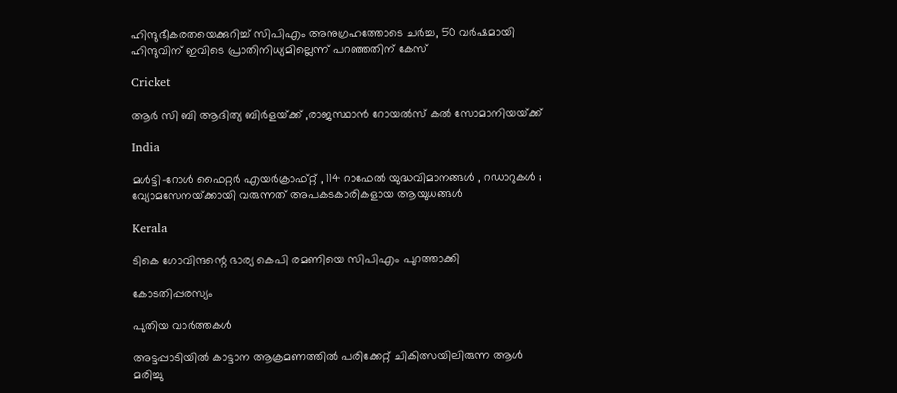ഹിന്ദുഭീകരതയെക്കുറിച്ച് സിപിഎം അനുഗ്രഹത്തോടെ ചര്‍ച്ച, 50 വര്‍ഷമായി ഹിന്ദുവിന് ഇവിടെ പ്രാതിനിധ്യമില്ലെന്ന് പറഞ്ഞതിന് കേസ്

Cricket

ആര്‍ സി ബി ആദിത്യ ബിര്‍ളയ്‌ക്ക് ,രാജസ്ഥാന്‍ റോയല്‍സ് കല്‍ സോമാനിയയ്‌ക്ക്

India

മൾട്ടി-റോൾ ഫൈറ്റർ എയർക്രാഫ്റ്റ് , 114 റാഫേൽ യുദ്ധവിമാനങ്ങൾ , റഡാറുകൾ ; വ്യോമസേനയ്‌ക്കായി വരുന്നത് അപകടകാരികളായ ആയുധങ്ങൾ

Kerala

ടികെ ഗോവിന്ദന്റെ ഭാര്യ കെപി രമണിയെ സിപിഎം പുറത്താക്കി

കോടതിപ്പരസ്യം

പുതിയ വാര്‍ത്തകള്‍

അട്ടപ്പാടിയില്‍ കാട്ടാന ആക്രമണത്തില്‍ പരിക്കേറ്റ് ചികിത്സയിലിരുന്ന ആള്‍ മരിച്ചു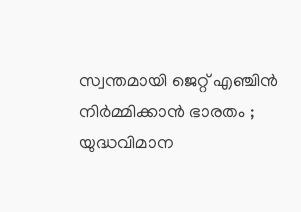സ്വന്തമായി ജെറ്റ് എഞ്ചിൻ നിർമ്മിക്കാൻ ഭാരതം ; യുദ്ധവിമാന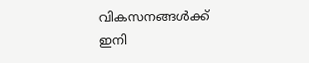വികസനങ്ങൾക്ക് ഇനി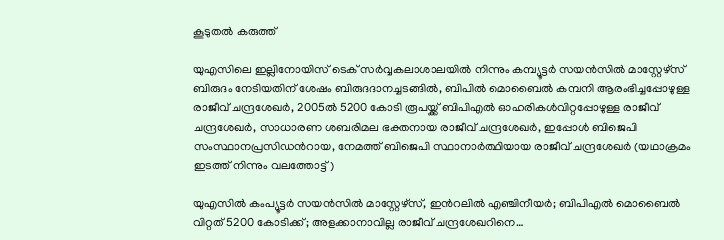കൂടുതൽ കരുത്ത്

യുഎസിലെ ഇല്ലിനോയിസ് ടെക് സര്‍വ്വകലാശാലയില്‍ നിന്നും കമ്പ്യൂട്ടര്‍ സയന്‍സില്‍ മാസ്റ്റേഴ്സ് ബിരുദം നേടിയതിന് ശേഷം ബിരുദദാനച്ചടങ്ങില്‍, ബിപില്‍ മൊബൈല്‍ കമ്പനി ആരംഭിച്ചപ്പോഴുള്ള രാജീവ് ചന്ദ്രശേഖര്‍, 2005ല്‍ 5200 കോടി രൂപയ്ക്ക് ബിപിഎല്‍ ഓഹരികള്‍വിറ്റപ്പോഴുള്ള രാജീവ് ചന്ദ്രശേഖര്‍, സാധാരണ ശബരിമല ഭക്തനായ രാജീവ് ചന്ദ്രശേഖര്‍, ഇപ്പോള്‍ ബിജെപി സംസ്ഥാനപ്രസിഡന്‍റായ, നേമത്ത് ബിജെപി സ്ഥാനാര്‍ത്ഥിയായ രാജീവ് ചന്ദ്രശേഖര്‍ (യഥാക്രമം ഇടത്ത് നിന്നും വലത്തോട്ട്)

യുഎസില്‍ കംപ്യൂട്ടര്‍ സയന്‍സില്‍ മാസ്റ്റേഴ്സ്, ഇന്‍റലില്‍ എഞ്ചിനീയര്‍; ബിപിഎല്‍ മൊബൈല്‍ വിറ്റത് 5200 കോടിക്ക്; അളക്കാനാവില്ല രാജീവ് ചന്ദ്രശേഖറിനെ…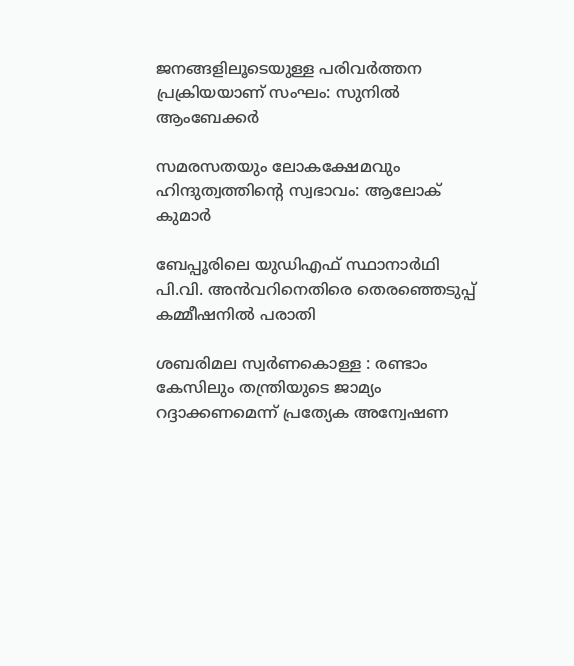ജനങ്ങളിലൂടെയുള്ള പരിവര്‍ത്തന പ്രക്രിയയാണ് സംഘം: സുനില്‍ ആംബേക്കര്‍

സമരസതയും ലോകക്ഷേമവും ഹിന്ദുത്വത്തിന്റെ സ്വഭാവം: ആലോക് കുമാര്‍

ബേപ്പൂരിലെ യുഡിഎഫ് സ്ഥാനാര്‍ഥി പി.വി. അന്‍വറിനെതിരെ തെരഞ്ഞെടുപ്പ് കമ്മീഷനില്‍ പരാതി

ശബരിമല സ്വര്‍ണകൊള്ള : രണ്ടാം കേസിലും തന്ത്രിയുടെ ജാമ്യം റദ്ദാക്കണമെന്ന് പ്രത്യേക അന്വേഷണ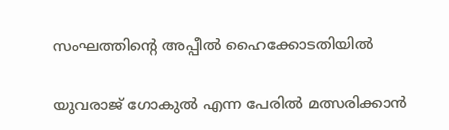സംഘത്തിന്റെ അപ്പീല്‍ ഹൈക്കോടതിയില്‍

യുവരാജ് ഗോകുൽ എന്ന പേരിൽ മത്സരിക്കാൻ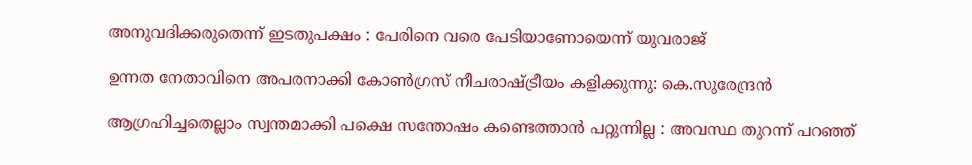അനുവദിക്കരുതെന്ന് ഇടതുപക്ഷം : പേരിനെ വരെ പേടിയാണോയെന്ന് യുവരാജ്

ഉന്നത നേതാവിനെ അപരനാക്കി കോൺഗ്രസ് നീചരാഷ്‌ട്രീയം കളിക്കുന്നു: കെ.സുരേന്ദ്രൻ

ആഗ്രഹിച്ചതെല്ലാം സ്വന്തമാക്കി പക്ഷെ സന്തോഷം കണ്ടെത്താൻ പറ്റുന്നില്ല : അവസ്ഥ തുറന്ന് പറഞ്ഞ്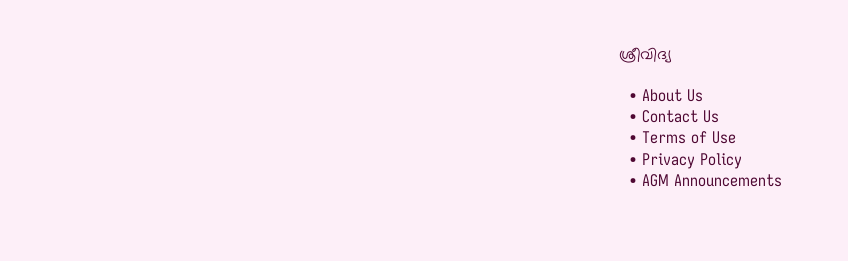ശ്രീവിദ്യ

  • About Us
  • Contact Us
  • Terms of Use
  • Privacy Policy
  • AGM Announcements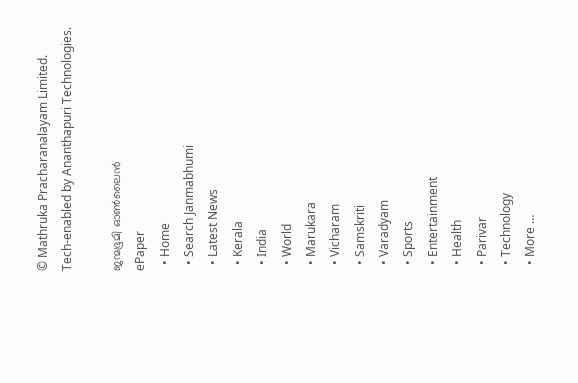© Mathruka Pracharanalayam Limited.
Tech-enabled by Ananthapuri Technologies.

ജന്മഭൂമി ഓണ്‍ലൈന്‍
ePaper
  • Home
  • Search Janmabhumi
  • Latest News
  • Kerala
  • India
  • World
  • Marukara
  • Vicharam
  • Samskriti
  • Varadyam
  • Sports
  • Entertainment
  • Health
  • Parivar
  • Technology
  • More …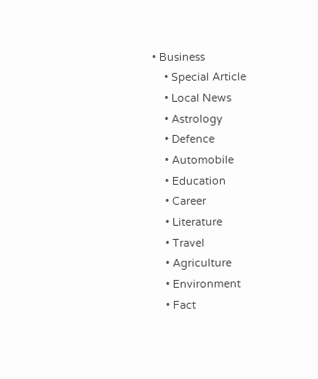• Business
    • Special Article
    • Local News
    • Astrology
    • Defence
    • Automobile
    • Education
    • Career
    • Literature
    • Travel
    • Agriculture
    • Environment
    • Fact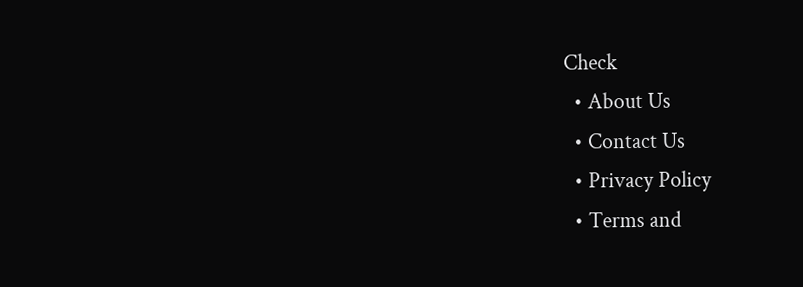Check
  • About Us
  • Contact Us
  • Privacy Policy
  • Terms and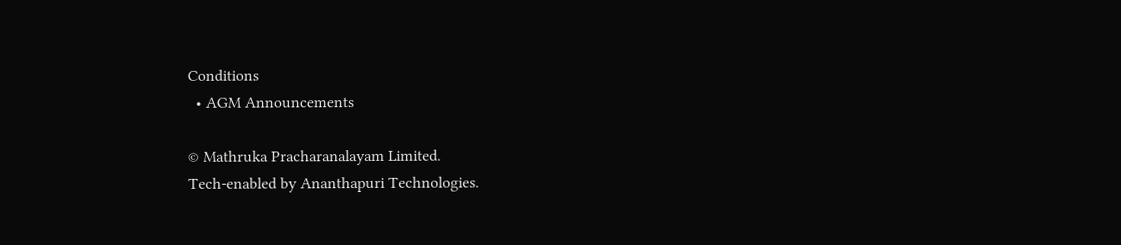Conditions
  • AGM Announcements

© Mathruka Pracharanalayam Limited.
Tech-enabled by Ananthapuri Technologies.